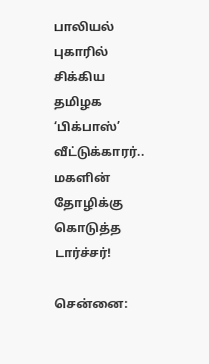பாலியல் புகாரில் சிக்கிய தமிழக ‘பிக்பாஸ்’ வீட்டுக்காரர்.. மகளின் தோழிக்கு கொடுத்த டார்ச்சர்!

சென்னை: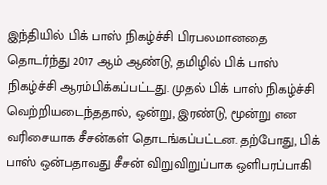இந்தியில் பிக் பாஸ் நிகழ்ச்சி பிரபலமானதை தொடர்ந்து 2017 ஆம் ஆண்டு, தமிழில் பிக் பாஸ் நிகழ்ச்சி ஆரம்பிக்கப்பட்டது. முதல் பிக் பாஸ் நிகழ்ச்சி வெற்றியடைந்ததால், ஒன்று, இரண்டு, மூன்று என வரிசையாக சீசன்கள் தொடங்கப்பட்டன. தற்போது, பிக் பாஸ் ஒன்பதாவது சீசன் விறுவிறுப்பாக ஒளிபரப்பாகி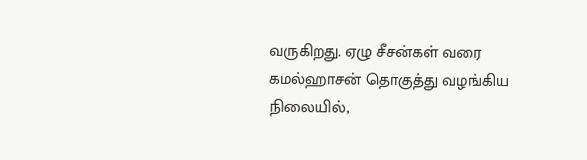வருகிறது. ஏழு சீசன்கள் வரை கமல்ஹாசன் தொகுத்து வழங்கிய நிலையில்,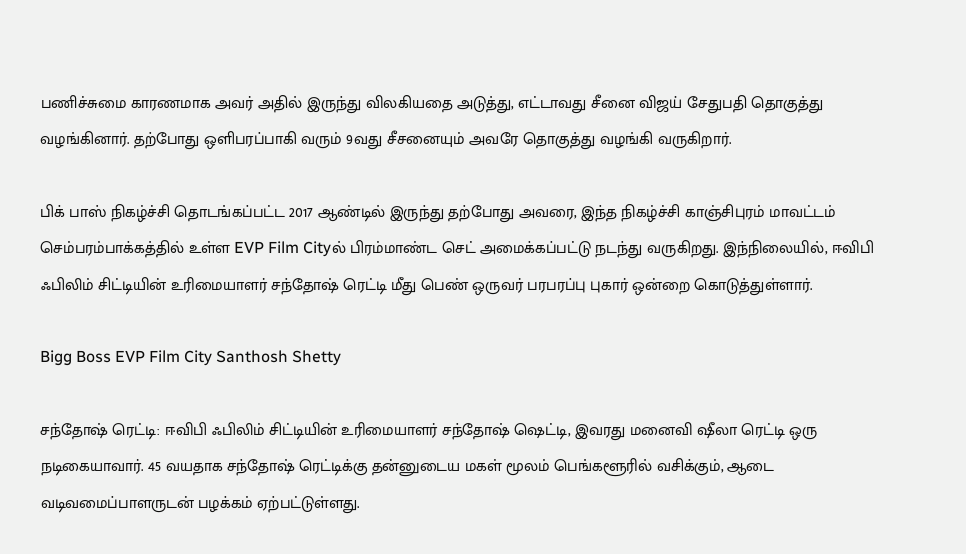பணிச்சுமை காரணமாக அவர் அதில் இருந்து விலகியதை அடுத்து, எட்டாவது சீனை விஜய் சேதுபதி தொகுத்து வழங்கினார். தற்போது ஒளிபரப்பாகி வரும் 9வது சீசனையும் அவரே தொகுத்து வழங்கி வருகிறார்.

பிக் பாஸ் நிகழ்ச்சி தொடங்கப்பட்ட 2017 ஆண்டில் இருந்து தற்போது அவரை, இந்த நிகழ்ச்சி காஞ்சிபுரம் மாவட்டம் செம்பரம்பாக்கத்தில் உள்ள EVP Film Cityல் பிரம்மாண்ட செட் அமைக்கப்பட்டு நடந்து வருகிறது. இந்நிலையில், ஈவிபி ஃபிலிம் சிட்டியின் உரிமையாளர் சந்தோஷ் ரெட்டி மீது பெண் ஒருவர் பரபரப்பு புகார் ஒன்றை கொடுத்துள்ளார்.

Bigg Boss EVP Film City Santhosh Shetty

சந்தோஷ் ரெட்டி: ஈவிபி ஃபிலிம் சிட்டியின் உரிமையாளர் சந்தோஷ் ஷெட்டி, இவரது மனைவி ஷீலா ரெட்டி ஒரு நடிகையாவார். 45 வயதாக சந்தோஷ் ரெட்டிக்கு தன்னுடைய மகள் மூலம் பெங்களூரில் வசிக்கும், ஆடை வடிவமைப்பாளருடன் பழக்கம் ஏற்பட்டுள்ளது.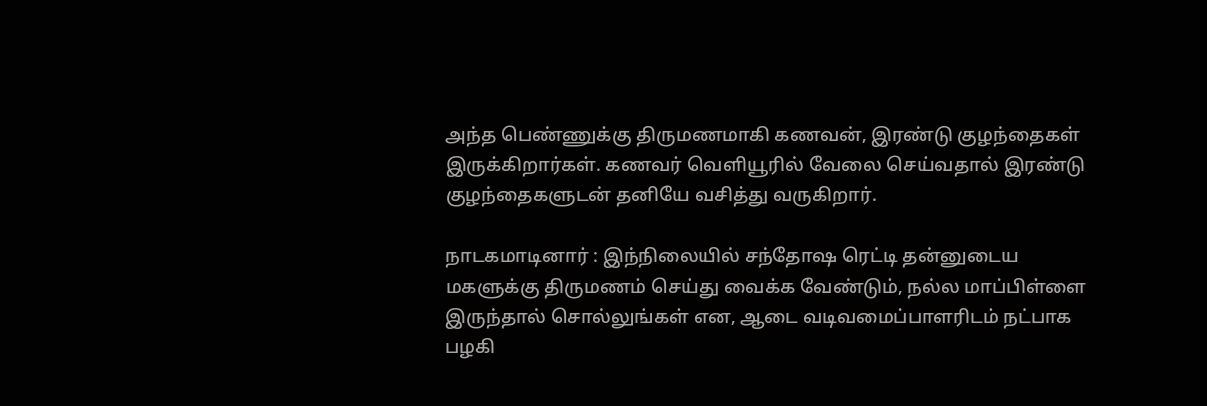அந்த பெண்ணுக்கு திருமணமாகி கணவன், இரண்டு குழந்தைகள் இருக்கிறார்கள். கணவர் வெளியூரில் வேலை செய்வதால் இரண்டு குழந்தைகளுடன் தனியே வசித்து வருகிறார்.

நாடகமாடினார் : இந்நிலையில் சந்தோஷ ரெட்டி தன்னுடைய மகளுக்கு திருமணம் செய்து வைக்க வேண்டும், நல்ல மாப்பிள்ளை இருந்தால் சொல்லுங்கள் என, ஆடை வடிவமைப்பாளரிடம் நட்பாக பழகி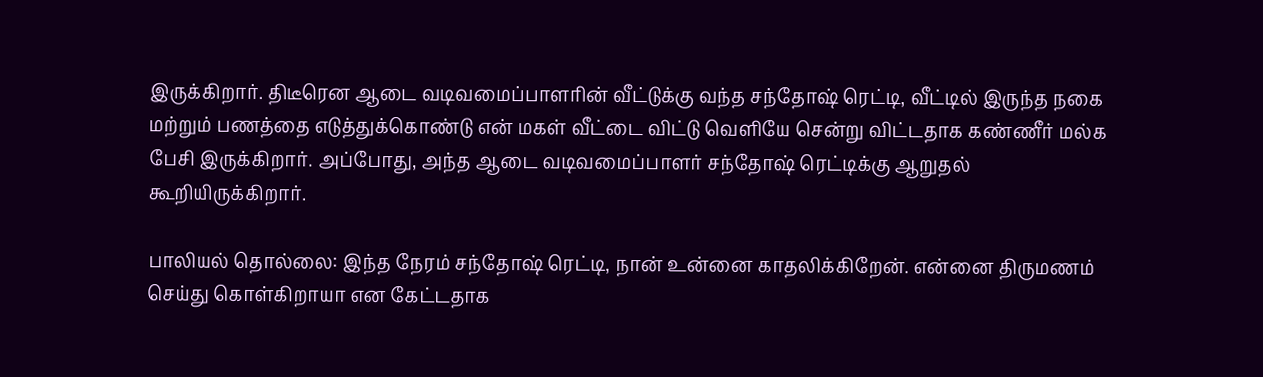இருக்கிறார். திடீரென ஆடை வடிவமைப்பாளரின் வீட்டுக்கு வந்த சந்தோஷ் ரெட்டி, வீட்டில் இருந்த நகை மற்றும் பணத்தை எடுத்துக்கொண்டு என் மகள் வீட்டை விட்டு வெளியே சென்று விட்டதாக கண்ணீர் மல்க பேசி இருக்கிறார். அப்போது, அந்த ஆடை வடிவமைப்பாளர் சந்தோஷ் ரெட்டிக்கு ஆறுதல் கூறியிருக்கிறார்.

பாலியல் தொல்லை: இந்த நேரம் சந்தோஷ் ரெட்டி, நான் உன்னை காதலிக்கிறேன். என்னை திருமணம் செய்து கொள்கிறாயா என கேட்டதாக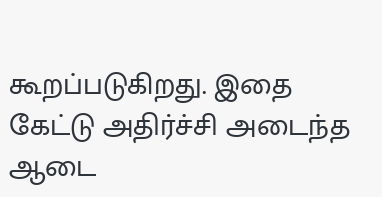கூறப்படுகிறது. இதை கேட்டு அதிர்ச்சி அடைந்த ஆடை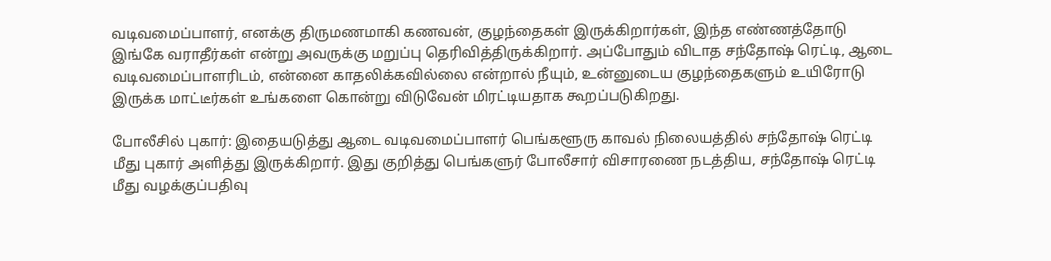வடிவமைப்பாளர், எனக்கு திருமணமாகி கணவன், குழந்தைகள் இருக்கிறார்கள், இந்த எண்ணத்தோடு இங்கே வராதீர்கள் என்று அவருக்கு மறுப்பு தெரிவித்திருக்கிறார். அப்போதும் விடாத சந்தோஷ் ரெட்டி, ஆடை வடிவமைப்பாளரிடம், என்னை காதலிக்கவில்லை என்றால் நீயும், உன்னுடைய குழந்தைகளும் உயிரோடு இருக்க மாட்டீர்கள் உங்களை கொன்று விடுவேன் மிரட்டியதாக கூறப்படுகிறது.

போலீசில் புகார்: இதையடுத்து ஆடை வடிவமைப்பாளர் பெங்களூரு காவல் நிலையத்தில் சந்தோஷ் ரெட்டி மீது புகார் அளித்து இருக்கிறார். இது குறித்து பெங்களுர் போலீசார் விசாரணை நடத்திய, சந்தோஷ் ரெட்டி மீது வழக்குப்பதிவு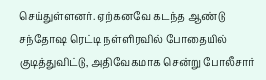செய்துள்ளனர். ஏற்கனவே கடந்த ஆண்டு சந்தோஷ ரெட்டி நள்ளிரவில் போதையில் குடித்துவிட்டு, அதிவேகமாக சென்று போலீசார்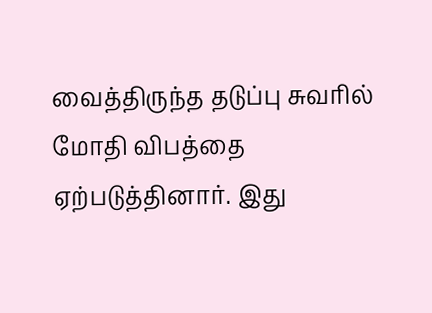வைத்திருந்த தடுப்பு சுவரில் மோதி விபத்தை ஏற்படுத்தினார். இது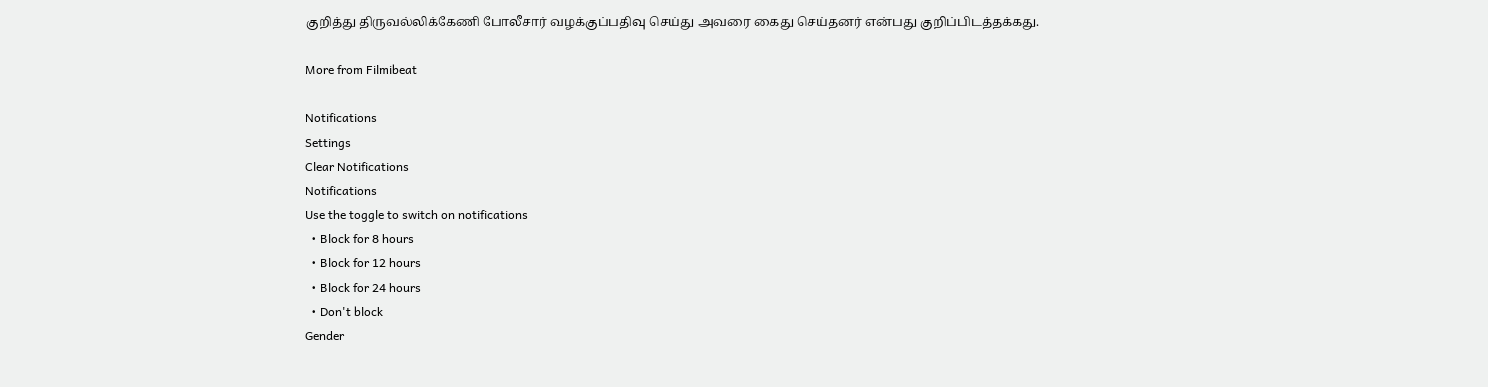குறித்து திருவல்லிக்கேணி போலீசார் வழக்குப்பதிவு செய்து அவரை கைது செய்தனர் என்பது குறிப்பிடத்தக்கது.

More from Filmibeat

Notifications
Settings
Clear Notifications
Notifications
Use the toggle to switch on notifications
  • Block for 8 hours
  • Block for 12 hours
  • Block for 24 hours
  • Don't block
Gender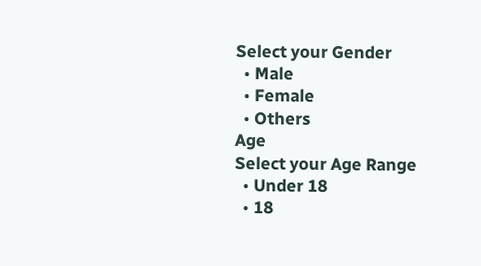Select your Gender
  • Male
  • Female
  • Others
Age
Select your Age Range
  • Under 18
  • 18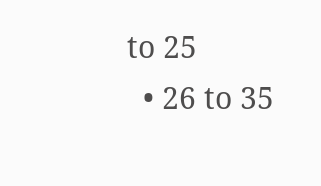to 25
  • 26 to 35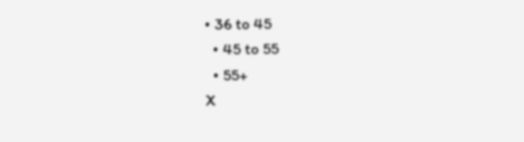• 36 to 45
  • 45 to 55
  • 55+
X